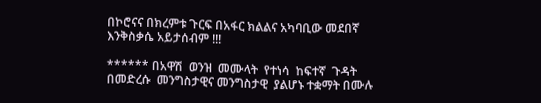በኮሮናና በክረምቱ ጉርፍ በአፋር ክልልና አካባቢው መደበኛ እንቅስቃሴ አይታሰብም !!!

****** በአዋሽ  ወንዝ  መሙላት  የተነሳ  ከፍተኛ  ጉዳት በመድረሱ  መንግስታዊና መንግስታዊ  ያልሆኑ ተቋማት በሙሉ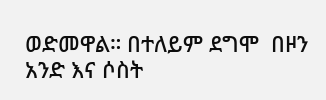ወድመዋል። በተለይም ደግሞ  በዞን አንድ እና ሶስት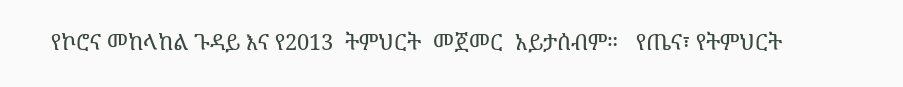የኮሮና መከላከል ጉዳይ እና የ2013  ትምህርት  መጀመር  አይታሰብም።   የጤና፣ የትምህርት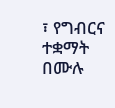፣ የግብርና   ተቋማት በሙሉ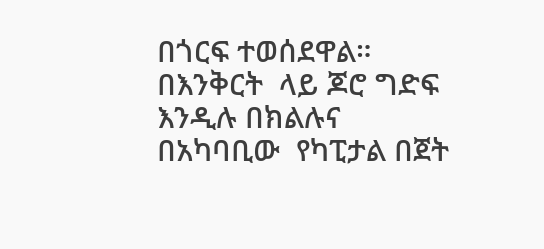በጎርፍ ተወሰደዋል።  በእንቅርት  ላይ ጆሮ ግድፍ  እንዲሉ በክልሉና  በአካባቢው  የካፒታል በጀት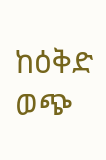ከዕቅድ  ወጭ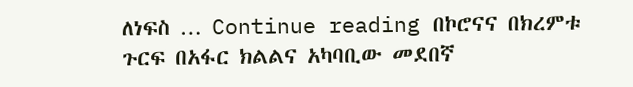ለነፍስ … Continue reading በኮሮናና በክረምቱ ጉርፍ በአፋር ክልልና አካባቢው መደበኛ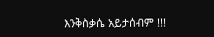እንቅስቃሴ አይታሰብም !!!